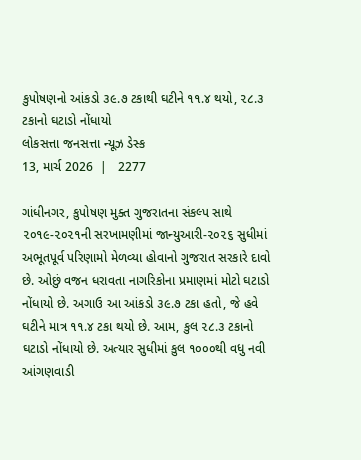કુપોષણનો આંકડો ૩૯.૭ ટકાથી ઘટીને ૧૧.૪ થયો, ૨૮.૩ ટકાનો ઘટાડો નોંધાયો
લોકસત્તા જનસત્તા ન્યૂઝ ડેસ્ક
13, માર્ચ 2026  |   2277

ગાંધીનગર, કુપોષણ મુક્ત ગુજરાતના સંકલ્પ સાથે ૨૦૧૯-૨૦૨૧ની સરખામણીમાં જાન્યુઆરી-૨૦૨૬ સુધીમાં અભૂતપૂર્વ પરિણામો મેળવ્યા હોવાનો ગુજરાત સરકારે દાવો છે. ઓછું વજન ધરાવતા નાગરિકોના પ્રમાણમાં મોટો ઘટાડો નોંધાયો છે. અગાઉ આ આંકડો ૩૯.૭ ટકા હતો, જે હવે ઘટીને માત્ર ૧૧.૪ ટકા થયો છે. આમ, કુલ ૨૮.૩ ટકાનો ઘટાડો નોંધાયો છે. અત્યાર સુધીમાં કુલ ૧૦૦૦થી વધુ નવી આંગણવાડી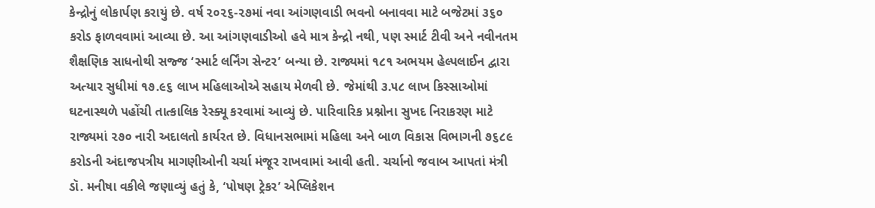કેન્દ્રોનું લોકાર્પણ કરાયું છે. વર્ષ ૨૦૨૬-૨૭માં નવા આંગણવાડી ભવનો બનાવવા માટે બજેટમાં ૩૬૦ કરોડ ફાળવવામાં આવ્યા છે. આ આંગણવાડીઓ હવે માત્ર કેન્દ્રો નથી, પણ સ્માર્ટ ટીવી અને નવીનતમ શૈક્ષણિક સાધનોથી સજ્જ ‘સ્માર્ટ લર્નિંગ સેન્ટર’ બન્યા છે. રાજ્યમાં ૧૮૧ અભયમ હેલ્પલાઈન દ્વારા અત્યાર સુધીમાં ૧૭.૯૬ લાખ મહિલાઓએ સહાય મેળવી છે. જેમાંથી ૩.૫૮ લાખ કિસ્સાઓમાં ઘટનાસ્થળે પહોંચી તાત્કાલિક રેસ્ક્યૂ કરવામાં આવ્યું છે. પારિવારિક પ્રશ્નોના સુખદ નિરાકરણ માટે રાજ્યમાં ૨૭૦ નારી અદાલતો કાર્યરત છે. વિધાનસભામાં મહિલા અને બાળ વિકાસ વિભાગની ૭૬૮૯ કરોડની અંદાજપત્રીય માગણીઓની ચર્ચા મંજૂર રાખવામાં આવી હતી. ચર્ચાનો જવાબ આપતાં મંત્રી ડૉ. મનીષા વકીલે જણાવ્યું હતું કે, ‘પોષણ ટ્રેકર’ એપ્લિકેશન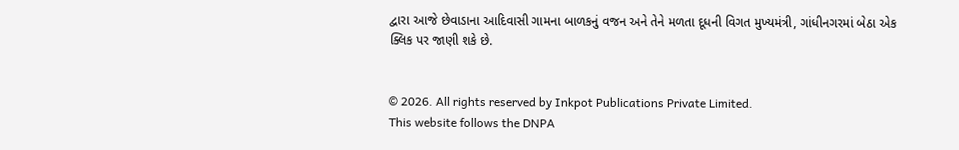દ્વારા આજે છેવાડાના આદિવાસી ગામના બાળકનું વજન અને તેને મળતા દૂધની વિગત મુખ્યમંત્રી, ગાંધીનગરમાં બેઠા એક ક્લિક પર જાણી શકે છે.


© 2026. All rights reserved by Inkpot Publications Private Limited.
This website follows the DNPA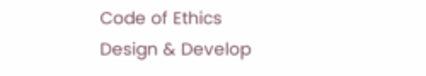Code of Ethics
Design & Develop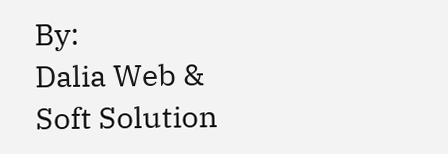By:
Dalia Web & Soft Solution